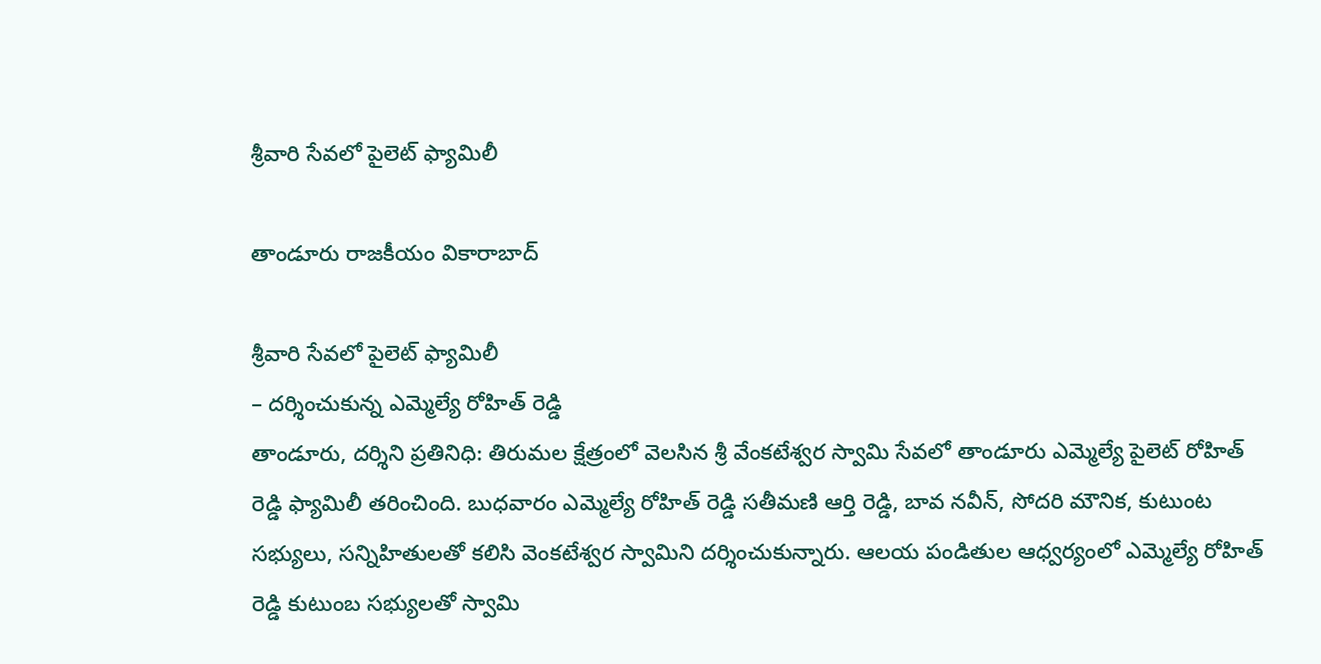శ్రీ‌వారి సేవ‌లో పైలెట్ ఫ్యామిలీ

తాండూరు రాజకీయం వికారాబాద్

శ్రీ‌వారి సేవ‌లో పైలెట్ ఫ్యామిలీ
– ద‌ర్శించుకున్న ఎమ్మెల్యే రోహిత్ రెడ్డి
తాండూరు, ద‌ర్శిని ప్ర‌తినిధి: తిరుమ‌ల క్షేత్రంలో వెల‌సిన శ్రీ వేంక‌టేశ్వ‌ర స్వామి సేవ‌లో తాండూరు ఎమ్మెల్యే పైలెట్ రోహిత్ రెడ్డి ఫ్యామిలీ త‌రించింది. బుధ‌వారం ఎమ్మెల్యే రోహిత్ రెడ్డి స‌తీమ‌ణి ఆర్తి రెడ్డి, బావ న‌వీన్, సోద‌రి మౌనిక‌, కుటుంట స‌భ్యులు, స‌న్నిహితులతో క‌లిసి వెంక‌టేశ్వ‌ర స్వామిని ద‌ర్శించుకున్నారు. ఆల‌య పండితుల ఆధ్వ‌ర్యంలో ఎమ్మెల్యే రోహిత్ రెడ్డి కుటుంబ స‌భ్యుల‌తో స్వామి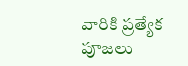వారికి ప్ర‌త్యేక పూజ‌లు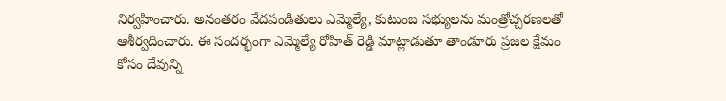నిర్వ‌హించారు. అనంత‌రం వేదపండితులు ఎమ్మెల్యే, కుటుంబ స‌భ్యుల‌ను మంత్రోచ్చ‌ర‌ణ‌ల‌తో ఆశీర్వదించారు. ఈ సంద‌ర్భంగా ఎమ్మెల్యే రోహిత్ రెడ్డి మాట్లాడుతూ తాండూరు ప్ర‌జ‌ల క్షేమం కోసం దేవున్ని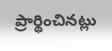ప్రార్థించిన‌ట్లు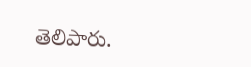తెలిపారు.